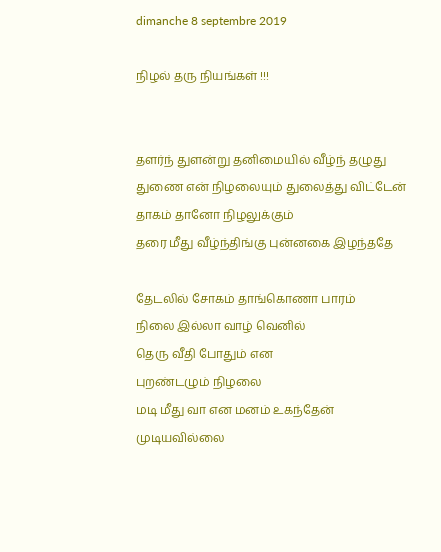dimanche 8 septembre 2019

நிழல் தரு நியங்கள் !!!


தளர்ந் துளன்று தனிமையில் வீழ்ந் தழுது
துணை என் நிழலையும் துலைத்து விட்டேன்
தாகம் தானோ நிழலுக்கும்
தரை மீது வீழ்ந்திங்கு புன்னகை இழந்ததே

தேடலில் சோகம் தாங்கொணா பாரம்
நிலை இல்லா வாழ் வெனில்
தெரு வீதி போதும் என
புறண்டழும் நிழலை
மடி மீது வா என மனம் உகந்தேன்
முடியவில்லை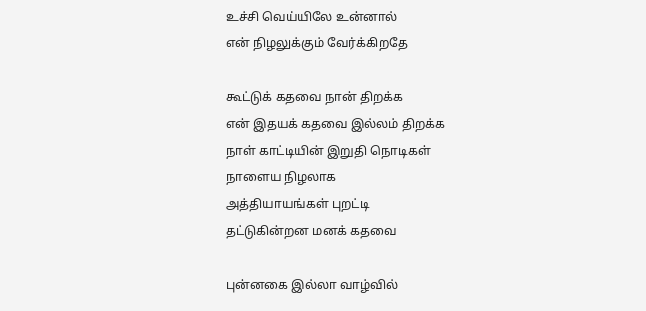உச்சி வெய்யிலே உன்னால்
என் நிழலுக்கும் வேர்க்கிறதே

கூட்டுக் கதவை நான் திறக்க
என் இதயக் கதவை இல்லம் திறக்க
நாள் காட்டியின் இறுதி நொடிகள்
நாளைய நிழலாக
அத்தியாயங்கள் புறட்டி
தட்டுகின்றன மனக் கதவை

புன்னகை இல்லா வாழ்வில்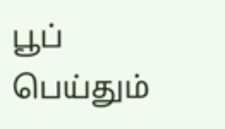பூப் பெய்தும்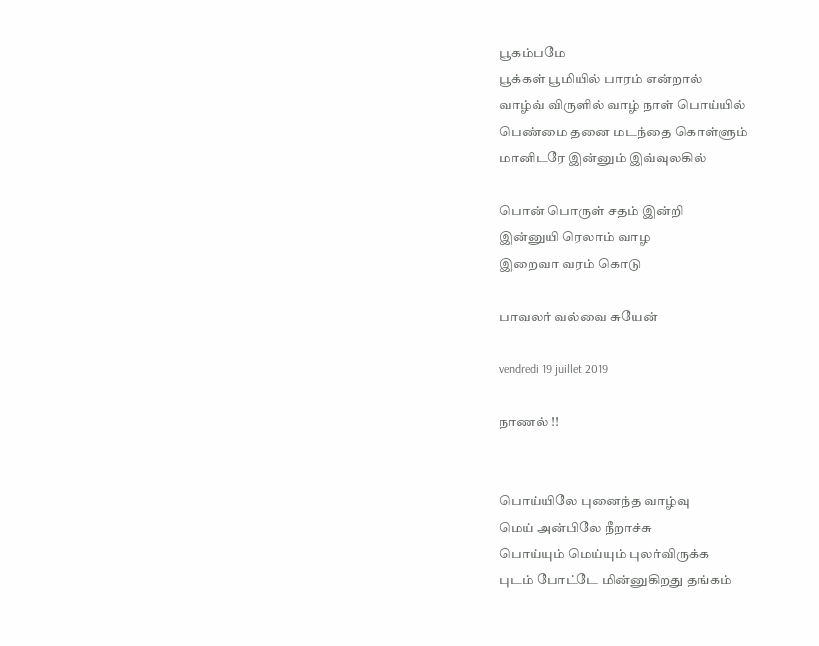பூகம்பமே
பூக்கள் பூமியில் பாரம் என்றால்
வாழ்வ் விருளில் வாழ் நாள் பொய்யில்
பெண்மை தனை மடந்தை கொள்ளும்
மானிடரே இன்னும் இவ்வுலகில்

பொன் பொருள் சதம் இன்றி
இன்னுயி ரெலாம் வாழ
இறைவா வரம் கொடு

பாவலர் வல்வை சுயேன்

vendredi 19 juillet 2019

நாணல் !!


பொய்யிலே புனைந்த வாழ்வு
மெய் அன்பிலே நீறாச்சு
பொய்யும் மெய்யும் புலர்விருக்க
புடம் போட்டே மின்னுகிறது தங்கம்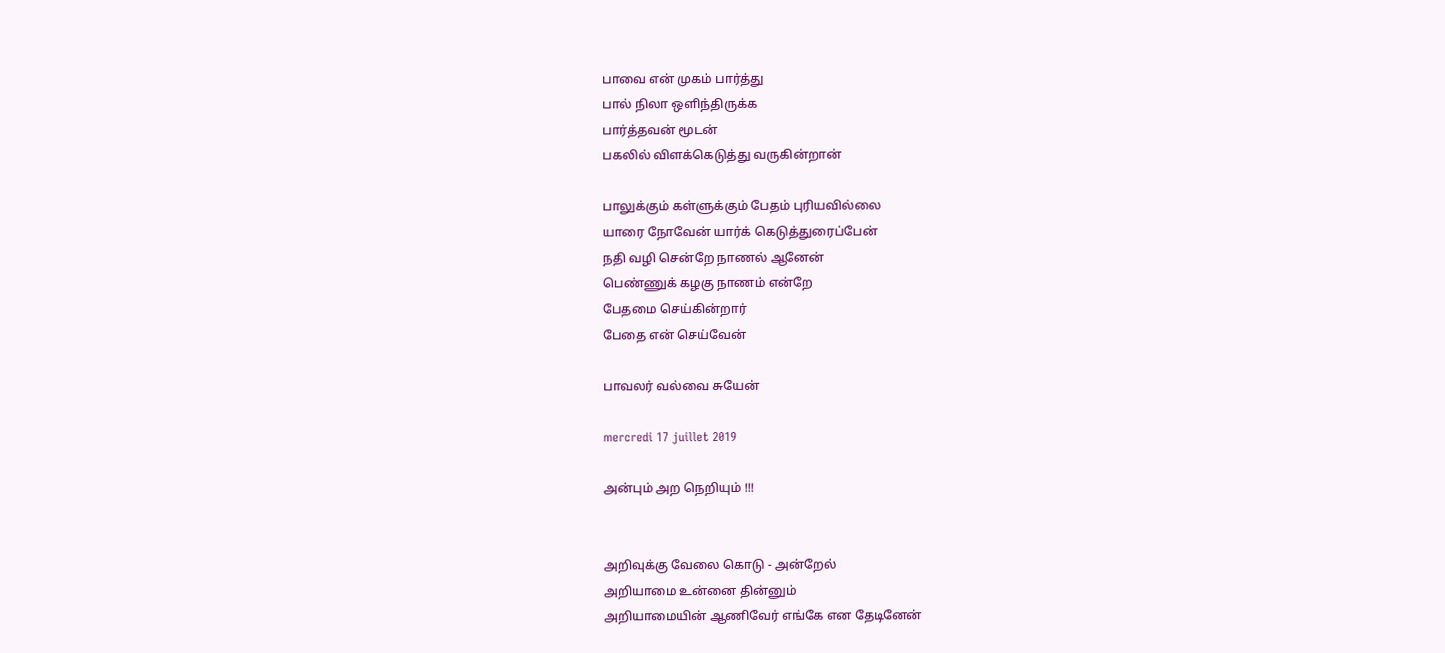பாவை என் முகம் பார்த்து
பால் நிலா ஒளிந்திருக்க
பார்த்தவன் மூடன்
பகலில் விளக்கெடுத்து வருகின்றான்

பாலுக்கும் கள்ளுக்கும் பேதம் புரியவில்லை
யாரை நோவேன் யார்க் கெடுத்துரைப்பேன்
நதி வழி சென்றே நாணல் ஆனேன்
பெண்ணுக் கழகு நாணம் என்றே
பேதமை செய்கின்றார்
பேதை என் செய்வேன்

பாவலர் வல்வை சுயேன்

mercredi 17 juillet 2019

அன்பும் அற நெறியும் !!!


அறிவுக்கு வேலை கொடு - அன்றேல்
அறியாமை உன்னை தின்னும்
அறியாமையின் ஆணிவேர் எங்கே என தேடினேன்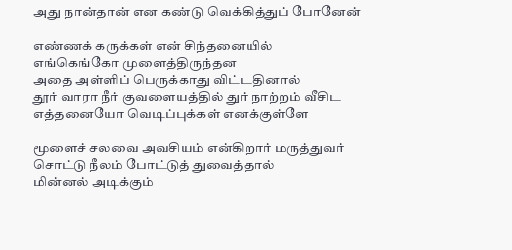அது நான்தான் என கண்டு வெக்கித்துப் போனேன்

எண்ணக் கருக்கள் என் சிந்தனையில்
எங்கெங்கோ முளைத்திருந்தன
அதை அள்ளிப் பெருக்காது விட்டதினால்
தூர் வாரா நீர் குவளையத்தில் துர் நாற்றம் வீசிட
எத்தனையோ வெடிப்புக்கள் எனக்குள்ளே

மூளைச் சலவை அவசியம் என்கிறார் மருத்துவர்
சொட்டு நீலம் போட்டுத் துவைத்தால்
மின்னல் அடிக்கும்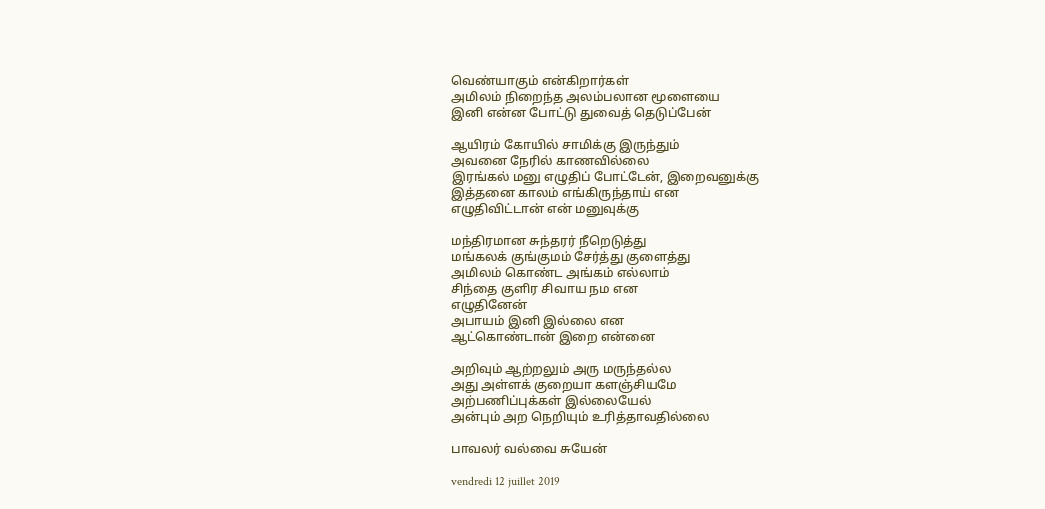வெண்யாகும் என்கிறார்கள்
அமிலம் நிறைந்த அலம்பலான மூளையை
இனி என்ன போட்டு துவைத் தெடுப்பேன்

ஆயிரம் கோயில் சாமிக்கு இருந்தும்
அவனை நேரில் காணவில்லை
இரங்கல் மனு எழுதிப் போட்டேன், இறைவனுக்கு
இத்தனை காலம் எங்கிருந்தாய் என
எழுதிவிட்டான் என் மனுவுக்கு

மந்திரமான சுந்தரர் நீறெடுத்து
மங்கலக் குங்குமம் சேர்த்து குளைத்து
அமிலம் கொண்ட அங்கம் எல்லாம்
சிந்தை குளிர சிவாய நம என
எழுதினேன்
அபாயம் இனி இல்லை என
ஆட்கொண்டான் இறை என்னை

அறிவும் ஆற்றலும் அரு மருந்தல்ல
அது அள்ளக் குறையா களஞ்சியமே
அற்பணிப்புக்கள் இல்லையேல்
அன்பும் அற நெறியும் உரித்தாவதில்லை

பாவலர் வல்வை சுயேன்

vendredi 12 juillet 2019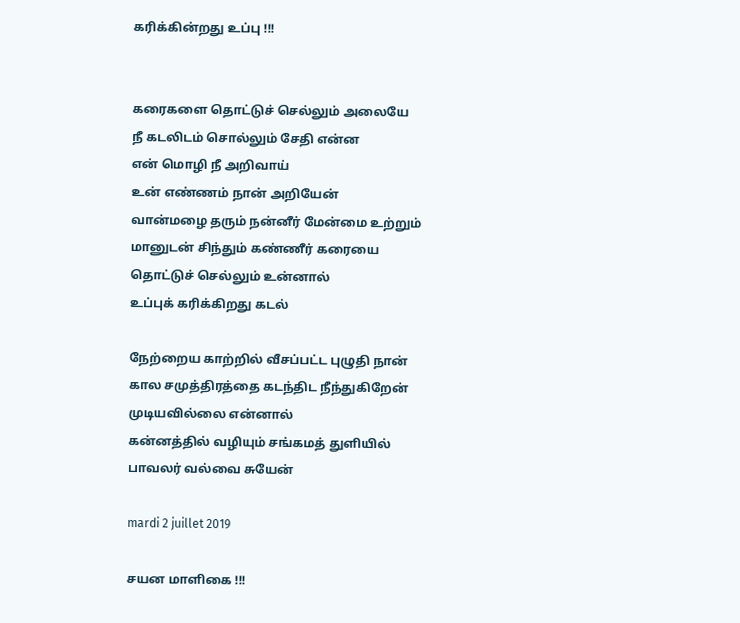கரிக்கின்றது உப்பு !!!


கரைகளை தொட்டுச் செல்லும் அலையே
நீ கடலிடம் சொல்லும் சேதி என்ன
என் மொழி நீ அறிவாய்
உன் எண்ணம் நான் அறியேன்
வான்மழை தரும் நன்னீர் மேன்மை உற்றும்
மானுடன் சிந்தும் கண்ணீர் கரையை
தொட்டுச் செல்லும் உன்னால்
உப்புக் கரிக்கிறது கடல்

நேற்றைய காற்றில் வீசப்பட்ட புழுதி நான்
கால சமுத்திரத்தை கடந்திட நீந்துகிறேன்
முடியவில்லை என்னால்
கன்னத்தில் வழியும் சங்கமத் துளியில்
பாவலர் வல்வை சுயேன்

mardi 2 juillet 2019

சயன மாளிகை !!!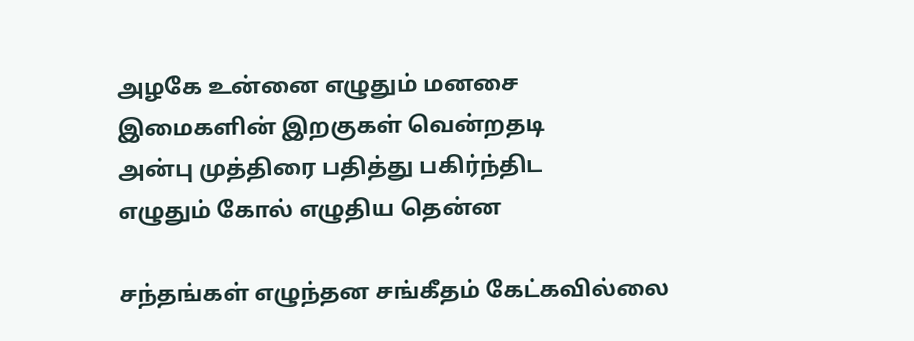அழகே உன்னை எழுதும் மனசை
இமைகளின் இறகுகள் வென்றதடி
அன்பு முத்திரை பதித்து பகிர்ந்திட
எழுதும் கோல் எழுதிய தென்ன

சந்தங்கள் எழுந்தன சங்கீதம் கேட்கவில்லை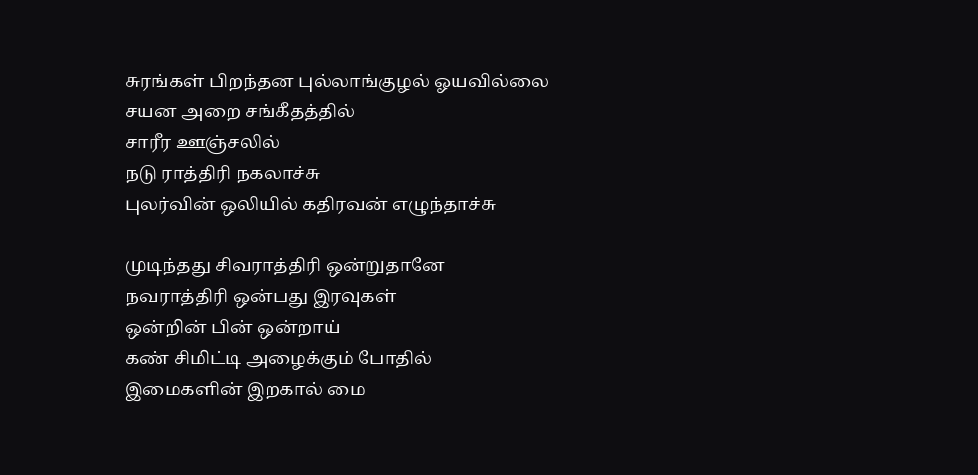சுரங்கள் பிறந்தன புல்லாங்குழல் ஓயவில்லை
சயன அறை சங்கீதத்தில்
சாரீர ஊஞ்சலில்
நடு ராத்திரி நகலாச்சு
புலர்வின் ஒலியில் கதிரவன் எழுந்தாச்சு

முடிந்தது சிவராத்திரி ஒன்றுதானே
நவராத்திரி ஒன்பது இரவுகள்
ஒன்றின் பின் ஒன்றாய்
கண் சிமிட்டி அழைக்கும் போதில்
இமைகளின் இறகால் மை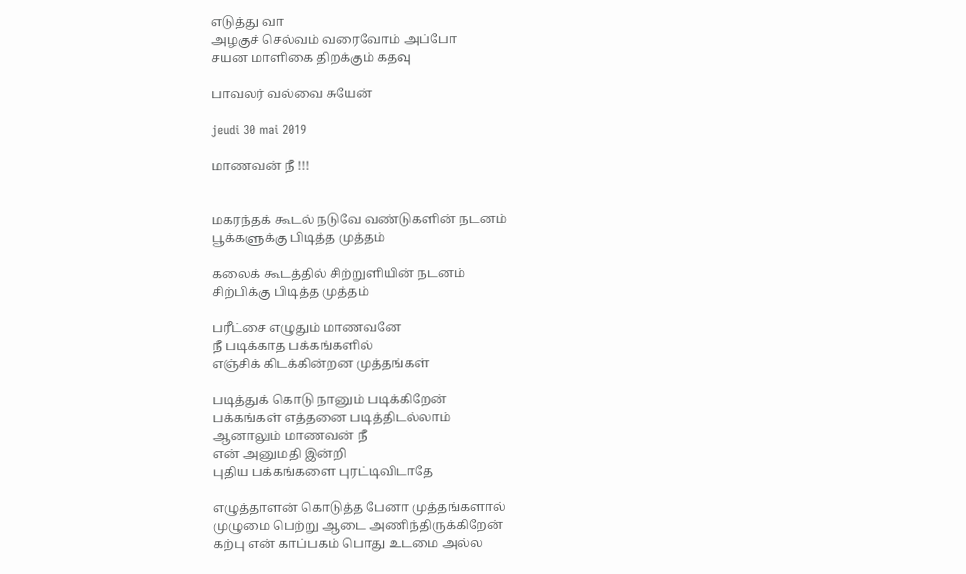எடுத்து வா
அழகுச் செல்வம் வரைவோம் அப்போ
சயன மாளிகை திறக்கும் கதவு

பாவலர் வல்வை சுயேன்

jeudi 30 mai 2019

மாணவன் நீ !!!


மகரந்தக் கூடல் நடுவே வண்டுகளின் நடனம்
பூக்களுக்கு பிடித்த முத்தம்

கலைக் கூடத்தில் சிற்றுளியின் நடனம்
சிற்பிக்கு பிடித்த முத்தம்

பரீட்சை எழுதும் மாணவனே
நீ படிக்காத பக்கங்களில்
எஞ்சிக் கிடக்கின்றன முத்தங்கள்

படித்துக் கொடு நானும் படிக்கிறேன்
பக்கங்கள் எத்தனை படித்திடல்லாம்
ஆனாலும் மாணவன் நீ
என் அனுமதி இன்றி
புதிய பக்கங்களை புரட்டிவிடாதே

எழுத்தாளன் கொடுத்த பேனா முத்தங்களால்
முழுமை பெற்று ஆடை அணிந்திருக்கிறேன்
கற்பு என் காப்பகம் பொது உடமை அல்ல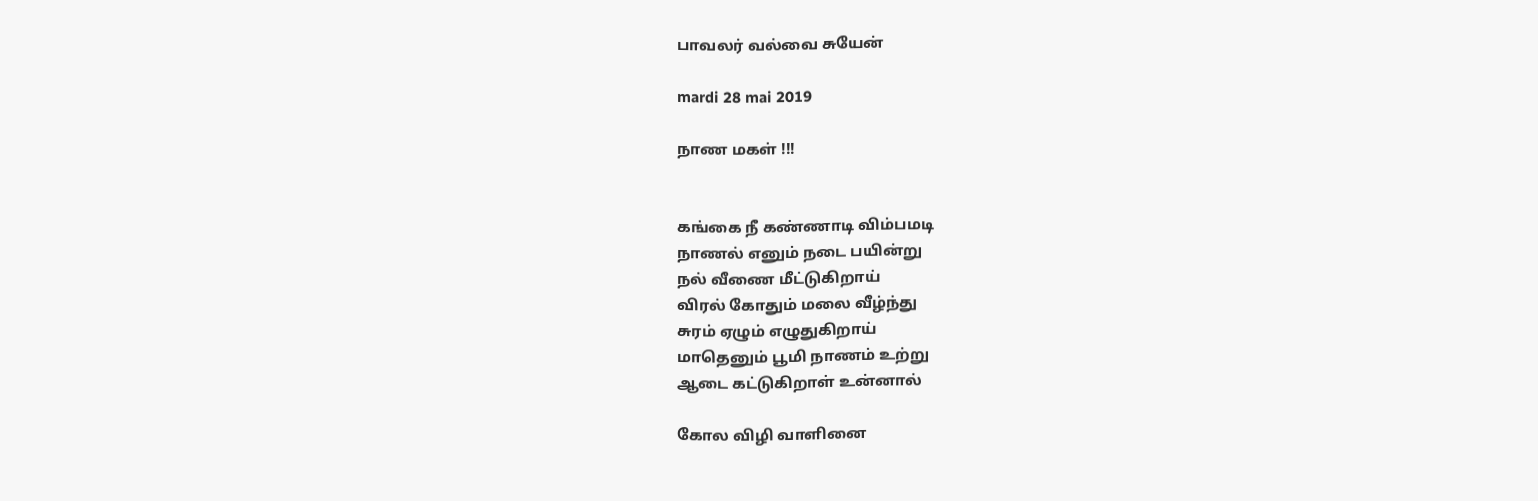பாவலர் வல்வை சுயேன்

mardi 28 mai 2019

நாண மகள் !!!


கங்கை நீ கண்ணாடி விம்பமடி
நாணல் எனும் நடை பயின்று
நல் வீணை மீட்டுகிறாய்
விரல் கோதும் மலை வீழ்ந்து
சுரம் ஏழும் எழுதுகிறாய்
மாதெனும் பூமி நாணம் உற்று
ஆடை கட்டுகிறாள் உன்னால்

கோல விழி வாளினை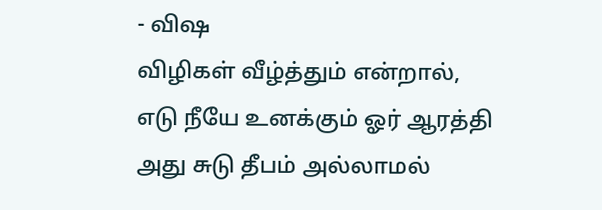- விஷ
விழிகள் வீழ்த்தும் என்றால்,
எடு நீயே உனக்கும் ஓர் ஆரத்தி
அது சுடு தீபம் அல்லாமல்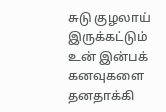சுடு குழலாய் இருக்கட்டும்
உன் இன்பக் கனவுகளை தனதாக்கி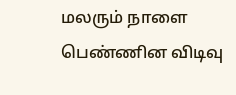மலரும் நாளை பெண்ணின விடிவு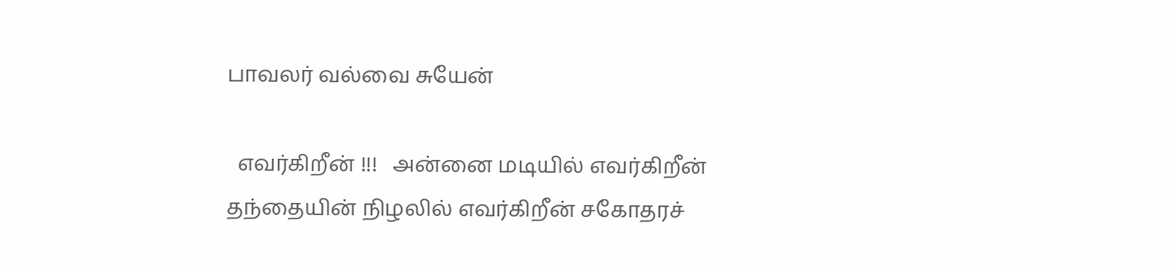பாவலர் வல்வை சுயேன்

  எவர்கிறீன் !!!   அன்னை மடியில் எவர்கிறீன் தந்தையின் நிழலில் எவர்கிறீன் சகோதரச்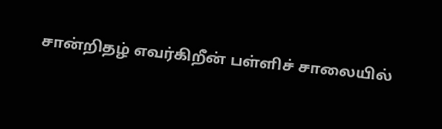சான்றிதழ் எவர்கிறீன் பள்ளிச் சாலையில்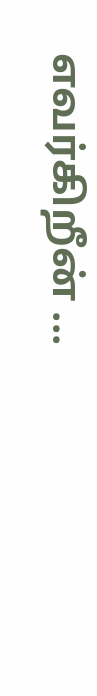எவர்கிறீன் ...